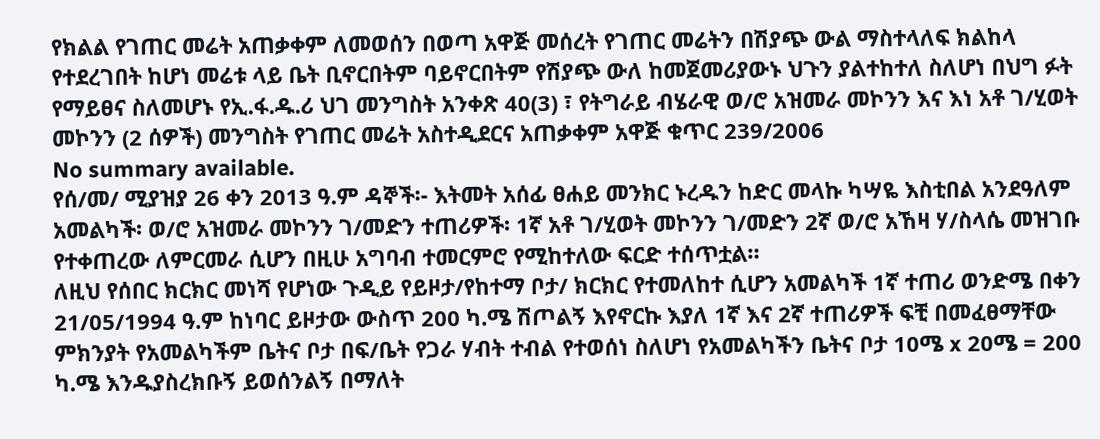የክልል የገጠር መሬት አጠቃቀም ለመወሰን በወጣ አዋጅ መሰረት የገጠር መሬትን በሽያጭ ውል ማስተላለፍ ክልከላ የተደረገበት ከሆነ መሬቱ ላይ ቤት ቢኖርበትም ባይኖርበትም የሽያጭ ውለ ከመጀመሪያውኑ ህጉን ያልተከተለ ስለሆነ በህግ ፉት የማይፀና ስለመሆኑ የኢ.ፋ.ዱ.ሪ ህገ መንግስት አንቀጽ 40(3) ፣ የትግራይ ብሄራዊ ወ/ሮ አዝመራ መኮንን እና እነ አቶ ገ/ሂወት መኮንን (2 ሰዎች) መንግስት የገጠር መሬት አስተዲደርና አጠቃቀም አዋጅ ቁጥር 239/2006
No summary available.
የሰ/መ/ ሚያዝያ 26 ቀን 2013 ዓ.ም ዳኞች፡- እትመት አሰፊ ፀሐይ መንክር ኑረዱን ከድር መላኩ ካሣዬ እስቲበል አንደዓለም አመልካች፡ ወ/ሮ አዝመራ መኮንን ገ/መድን ተጠሪዎች፡ 1ኛ አቶ ገ/ሂወት መኮንን ገ/መድን 2ኛ ወ/ሮ አኸዛ ሃ/ስላሴ መዝገቡ የተቀጠረው ለምርመራ ሲሆን በዚሁ አግባብ ተመርምሮ የሚከተለው ፍርድ ተሰጥቷል።
ለዚህ የሰበር ክርክር መነሻ የሆነው ጉዲይ የይዞታ/የከተማ ቦታ/ ክርክር የተመለከተ ሲሆን አመልካች 1ኛ ተጠሪ ወንድሜ በቀን 21/05/1994 ዓ.ም ከነባር ይዞታው ውስጥ 200 ካ.ሜ ሽጦልኝ እየኖርኩ እያለ 1ኛ እና 2ኛ ተጠሪዎች ፍቺ በመፈፀማቸው ምክንያት የአመልካችም ቤትና ቦታ በፍ/ቤት የጋራ ሃብት ተብል የተወሰነ ስለሆነ የአመልካችን ቤትና ቦታ 10ሜ x 20ሜ = 200 ካ.ሜ እንዱያስረክቡኝ ይወሰንልኝ በማለት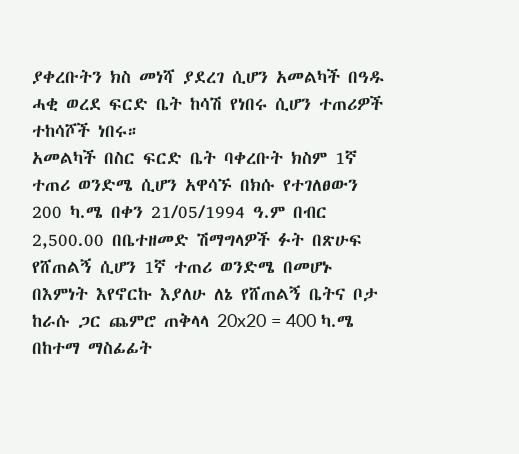ያቀረቡትን ክስ መነሻ ያደረገ ሲሆን አመልካች በዓዱ ሓቂ ወረደ ፍርድ ቤት ከሳሽ የነበሩ ሲሆን ተጠሪዎች ተከሳሾች ነበሩ።
አመልካች በስር ፍርድ ቤት ባቀረቡት ክስም 1ኛ ተጠሪ ወንድሜ ሲሆን አዋሳኙ በክሱ የተገለፀውን 200 ካ.ሜ በቀን 21/05/1994 ዓ.ም በብር 2,500.00 በቤተዘመድ ሽማግላዎች ፉት በጽሁፍ የሸጠልኝ ሲሆን 1ኛ ተጠሪ ወንድሜ በመሆኑ በእምነት እየኖርኩ እያለሁ ለኔ የሸጠልኝ ቤትና ቦታ ከራሱ ጋር ጨምሮ ጠቅላላ 20x20 = 400 ካ.ሜ በከተማ ማስፊፊት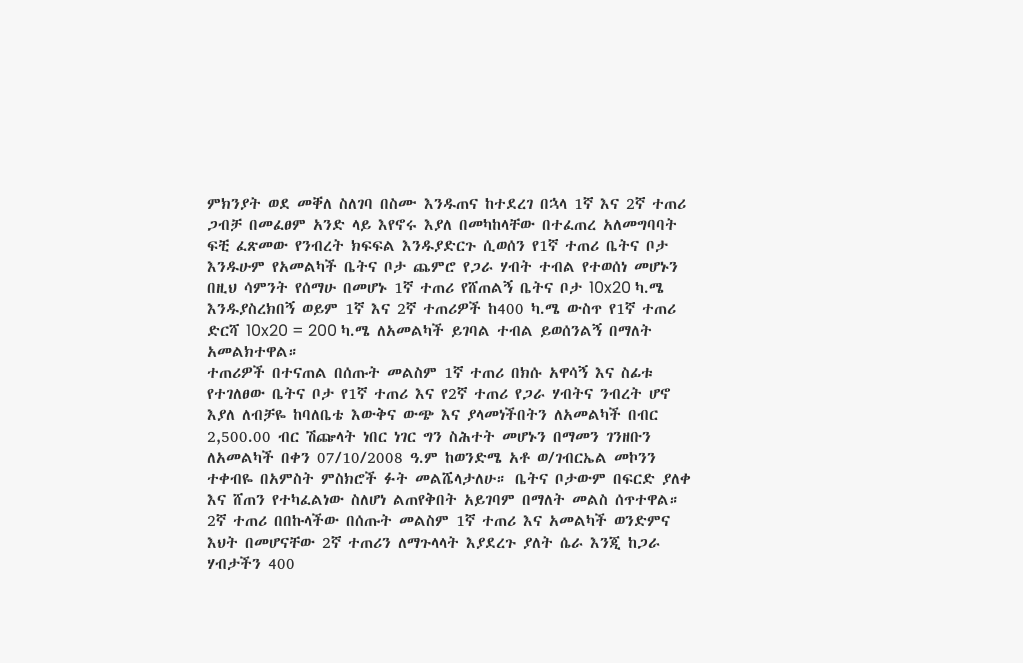ምክንያት ወደ መቐለ ስለገባ በስሙ እንዱጠና ከተደረገ በኋላ 1ኛ እና 2ኛ ተጠሪ ጋብቻ በመፈፀም አንድ ላይ እየኖሩ እያለ በመካከላቸው በተፈጠረ አለመግባባት ፍቺ ፈጽመው የንብረት ክፍፍል እንዱያድርጉ ሲወሰን የ1ኛ ተጠሪ ቤትና ቦታ እንዱሁም የአመልካች ቤትና ቦታ ጨምሮ የጋራ ሃብት ተብል የተወሰነ መሆኑን በዚህ ሳምንት የሰማሁ በመሆኑ 1ኛ ተጠሪ የሸጠልኝ ቤትና ቦታ 10x20 ካ.ሜ እንዱያስረክበኝ ወይም 1ኛ እና 2ኛ ተጠሪዎች ከ400 ካ.ሜ ውስጥ የ1ኛ ተጠሪ ድርሻ 10x20 = 200 ካ.ሜ ለአመልካች ይገባል ተብል ይወሰንልኝ በማለት አመልክተዋል።
ተጠሪዎች በተናጠል በሰጡት መልስም 1ኛ ተጠሪ በክሱ አዋሳኝ እና ስፊቱ የተገለፀው ቤትና ቦታ የ1ኛ ተጠሪ እና የ2ኛ ተጠሪ የጋራ ሃብትና ንብረት ሆኖ እያለ ለብቻዬ ከባለቤቴ እውቅና ውጭ እና ያላመነችበትን ለአመልካች በብር 2,500.00 ብር ሽጬላት ነበር ነገር ግን ስሕተት መሆኑን በማመን ገንዘቡን ለአመልካች በቀን 07/10/2008 ዓ.ም ከወንድሜ አቶ ወ/ገብርኤል መኮንን ተቀብዬ በአምስት ምስክሮች ፉት መልሼላታለሁ። ቤትና ቦታውም በፍርድ ያለቀ እና ሸጠን የተካፈልነው ስለሆነ ልጠየቅበት አይገባም በማለት መልስ ሰጥተዋል።
2ኛ ተጠሪ በበኩላችው በሰጡት መልስም 1ኛ ተጠሪ እና አመልካች ወንድምና እህት በመሆናቸው 2ኛ ተጠሪን ለማጉላላት እያደረጉ ያለት ሴራ እንጂ ከጋራ ሃብታችን 400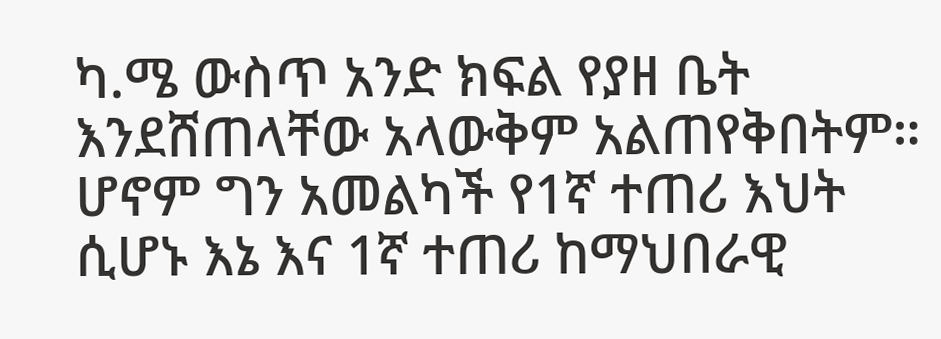ካ.ሜ ውስጥ አንድ ክፍል የያዘ ቤት እንደሸጠላቸው አላውቅም አልጠየቅበትም። ሆኖም ግን አመልካች የ1ኛ ተጠሪ እህት ሲሆኑ እኔ እና 1ኛ ተጠሪ ከማህበራዊ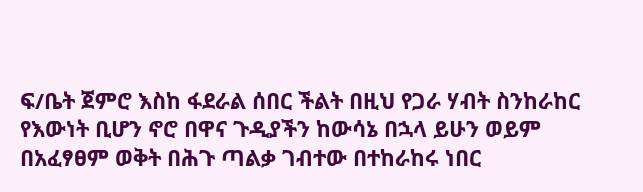ፍ/ቤት ጀምሮ እስከ ፋደራል ሰበር ችልት በዚህ የጋራ ሃብት ስንከራከር የእውነት ቢሆን ኖሮ በዋና ጉዲያችን ከውሳኔ በኋላ ይሁን ወይም በአፈፃፀም ወቅት በሕጉ ጣልቃ ገብተው በተከራከሩ ነበር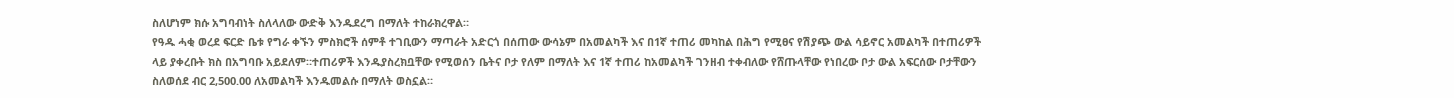ስለሆነም ክሱ አግባብነት ስለላለው ውድቅ እንዱደረግ በማለት ተከራክረዋል።
የዓዱ ሓቂ ወረደ ፍርድ ቤቱ የግራ ቀኙን ምስክሮች ሰምቶ ተገቢውን ማጣራት አድርጎ በሰጠው ውሳኔም በአመልካች እና በ1ኛ ተጠሪ መካከል በሕግ የሚፀና የሽያጭ ውል ሳይኖር አመልካች በተጠሪዎች ላይ ያቀረቡት ክስ በአግባቡ አይደለም።ተጠሪዎች እንዱያስረክቧቸው የሚወሰን ቤትና ቦታ የለም በማለት እና 1ኛ ተጠሪ ከአመልካች ገንዘብ ተቀብለው የሸጡላቸው የነበረው ቦታ ውል አፍርሰው ቦታቸውን ስለወሰደ ብር 2,500.00 ለአመልካች እንዱመልሱ በማለት ወስኗል።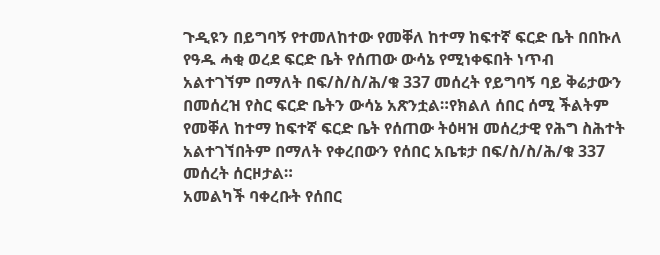ጉዲዩን በይግባኝ የተመለከተው የመቐለ ከተማ ከፍተኛ ፍርድ ቤት በበኩለ የዓዱ ሓቂ ወረደ ፍርድ ቤት የሰጠው ውሳኔ የሚነቀፍበት ነጥብ አልተገኘም በማለት በፍ/ስ/ስ/ሕ/ቁ 337 መሰረት የይግባኝ ባይ ቅሬታውን በመሰረዝ የስር ፍርድ ቤትን ውሳኔ አጽንቷል።የክልለ ሰበር ሰሚ ችልትም የመቐለ ከተማ ከፍተኛ ፍርድ ቤት የሰጠው ትዕዛዝ መሰረታዊ የሕግ ስሕተት አልተገኘበትም በማለት የቀረበውን የሰበር አቤቱታ በፍ/ስ/ስ/ሕ/ቁ 337 መሰረት ሰርዞታል።
አመልካች ባቀረቡት የሰበር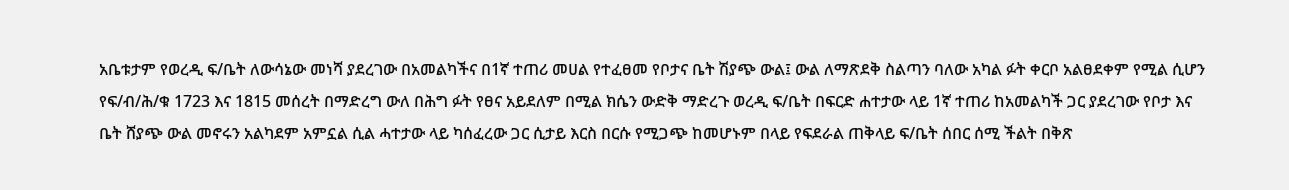አቤቱታም የወረዲ ፍ/ቤት ለውሳኔው መነሻ ያደረገው በአመልካችና በ1ኛ ተጠሪ መሀል የተፈፀመ የቦታና ቤት ሽያጭ ውል፤ ውል ለማጽደቅ ስልጣን ባለው አካል ፉት ቀርቦ አልፀደቀም የሚል ሲሆን የፍ/ብ/ሕ/ቁ 1723 እና 1815 መሰረት በማድረግ ውለ በሕግ ፉት የፀና አይደለም በሚል ክሴን ውድቅ ማድረጉ ወረዲ ፍ/ቤት በፍርድ ሐተታው ላይ 1ኛ ተጠሪ ከአመልካች ጋር ያደረገው የቦታ እና ቤት ሸያጭ ውል መኖሩን አልካደም አምኗል ሲል ሓተታው ላይ ካሰፈረው ጋር ሲታይ እርስ በርሱ የሚጋጭ ከመሆኑም በላይ የፍደራል ጠቅላይ ፍ/ቤት ሰበር ሰሚ ችልት በቅጽ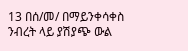13 በሰ/መ/ በማይንቀሳቀስ ንብረት ላይ ያሽያጭ ውል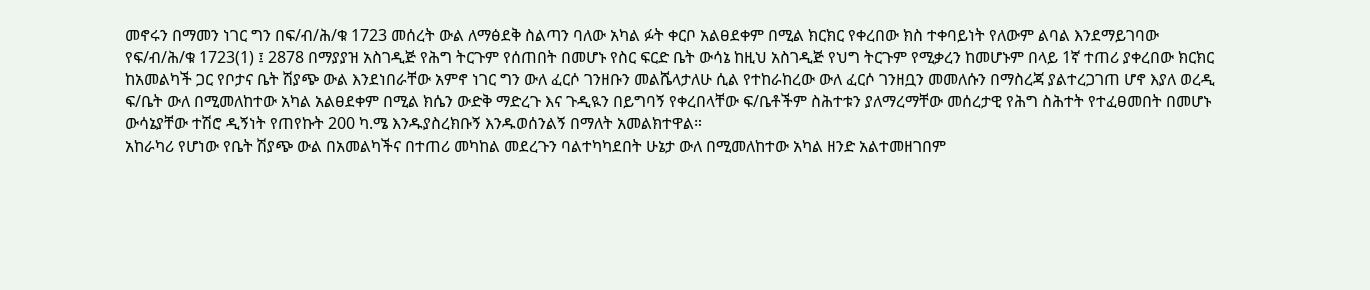መኖሩን በማመን ነገር ግን በፍ/ብ/ሕ/ቁ 1723 መሰረት ውል ለማፅደቅ ስልጣን ባለው አካል ፉት ቀርቦ አልፀደቀም በሚል ክርክር የቀረበው ክስ ተቀባይነት የለውም ልባል እንደማይገባው የፍ/ብ/ሕ/ቁ 1723(1) ፤ 2878 በማያያዝ አስገዲጅ የሕግ ትርጉም የሰጠበት በመሆኑ የስር ፍርድ ቤት ውሳኔ ከዚህ አስገዲጅ የህግ ትርጉም የሚቃረን ከመሆኑም በላይ 1ኛ ተጠሪ ያቀረበው ክርክር ከአመልካች ጋር የቦታና ቤት ሽያጭ ውል እንደነበራቸው አምኖ ነገር ግን ውለ ፈርሶ ገንዘቡን መልሼላታለሁ ሲል የተከራከረው ውለ ፈርሶ ገንዘቧን መመለሱን በማስረጃ ያልተረጋገጠ ሆኖ እያለ ወረዲ ፍ/ቤት ውለ በሚመለከተው አካል አልፀደቀም በሚል ክሴን ውድቅ ማድረጉ እና ጉዲዪን በይግባኝ የቀረበላቸው ፍ/ቤቶችም ስሕተቱን ያለማረማቸው መሰረታዊ የሕግ ስሕተት የተፈፀመበት በመሆኑ ውሳኔያቸው ተሽሮ ዲኝነት የጠየኩት 200 ካ.ሜ እንዱያስረክቡኝ እንዱወሰንልኝ በማለት አመልክተዋል።
አከራካሪ የሆነው የቤት ሽያጭ ውል በአመልካችና በተጠሪ መካከል መደረጉን ባልተካካደበት ሁኔታ ውለ በሚመለከተው አካል ዘንድ አልተመዘገበም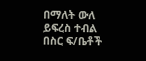በማለት ውለ ይፍረስ ተብል በስር ፍ/ቤቶች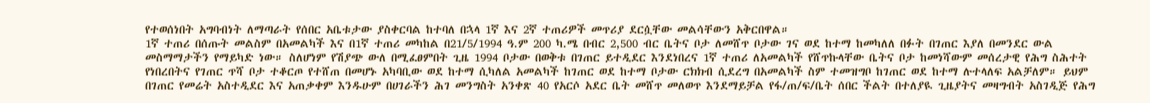የተወሰነበት አግባብነት ለማጣራት የሰበር አቤቱታው ያስቀርባል ከተባለ በኋላ 1ኛ እና 2ኛ ተጠሪዎች መጥሪያ ደርሷቸው መልሳቸውን አቅርበዋል።
1ኛ ተጠሪ በሰጡት መልስም በአመልካች እና በ1ኛ ተጠሪ መካከል በ21/5/1994 ዓ.ም 200 ካ.ሜ በብር 2,500 ብር ቤትና ቦታ ለመሸጥ ቦታው ገና ወደ ከተማ ከመካለለ በፉት በገጠር እያለ በመንደር ውል መስማማታችን የማይካድ ነው። ስለሆነም የሽያጭ ውለ በሚፈፀምበት ጊዜ 1994 ቦታው በወቅቱ በገጠር ይተዲደር እንደነበረና 1ኛ ተጠሪ ለአመልካች የሸጥኩላቸው ቤትና ቦታ ከመነሻውም መሰረታዊ የሕግ ስሕተት የነበረበትና የገጠር ጥሻ ቦታ ተቆርጦ የተሸጠ በመሆኑ አካባቢው ወደ ከተማ ሲካለል አመልካች ከገጠር ወደ ከተማ ቦታው ርክክብ ሲደረግ በአመልካች ስም ተመዝግቦ ከገጠር ወደ ከተማ ሉተላለፍ አልቻለም። ይህም በገጠር የመሬት አስተዲደር እና አጠቃቀም እንዱሁም በሀገራችን ሕገ መንግስት አንቀጽ 40 የአርሶ አደር ቤት መሸጥ መለወጥ እንደማይቻል የፋ/ጠ/ፍ/ቤት ሰበር ችልት በተለያዪ ጊዜያትና መዛግብት አስገዲጅ የሕግ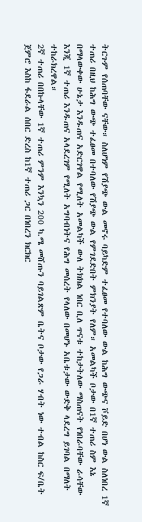ትርጉም የሰጠባቸው ናቸው። ስለሆነም የሽያጭ ውል መኖሩ ባይካድም ተፈፀመ የተባለው ውል ከሕግ ውጭና ቮይድ በሆነ ውል ስለነበረ 1ኛ ተጠሪ በዚህ ከሕግ ውጭ ተፈፀመ በተባለው የሽያጭ ውል የምገደድበት ምክንያት የለም። አመልካች ቦታው በ1ኛ ተጠሪ ስም እኔ በማላውቀው ሁኔታ እንዱጠና አድርገዋል የሚለት አመልካች ውለ ትክክል ነበር ቢለ ጥናቱ ተከታትለው ማስጠናት የነበራባቸው ራሳቸው እንጂ 1ኛ ተጠሪ እንዱጠና አላደረገም የሚለት አግባብነትና የሕግ መሰረት የላለው በመሆኑ አቤቱታው ውድቅ ላደረግ ይገባል በማለት ተከራክረዋል።
2ኛ ተጠሪ በበኩላቸው 1ኛ ተጠሪ ምንም እንኳን 200 ካ.ሜ መሸጡን ባይገልጽም ቤትና ቦታው የጋራ ሃብት ነው ተብል ከስር ፍ/ቤት ጀምሮ እስከ ፋደራል ሰበር ድረስ ከ1ኛ ተጠሪ ጋር በነበረን ክርክር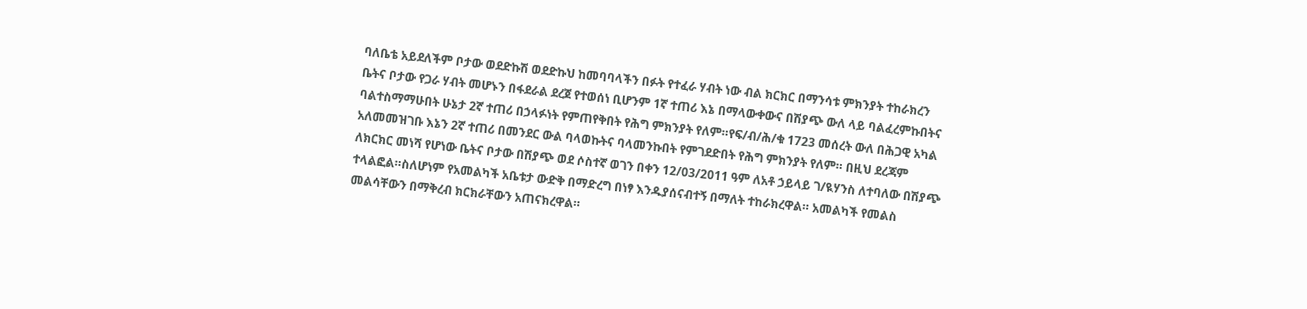ባለቤቴ አይደለችም ቦታው ወደድኩሽ ወደድኩህ ከመባባላችን በፉት የተፈራ ሃብት ነው ብል ክርክር በማንሳቱ ምክንያት ተከራክረን ቤትና ቦታው የጋራ ሃብት መሆኑን በፋደራል ደረጀ የተወሰነ ቢሆንም 1ኛ ተጠሪ እኔ በማላውቀውና በሽያጭ ውለ ላይ ባልፈረምኩበትና ባልተስማማሁበት ሁኔታ 2ኛ ተጠሪ በኃላፉነት የምጠየቅበት የሕግ ምክንያት የለም።የፍ/ብ/ሕ/ቁ 1723 መሰረት ውለ በሕጋዊ አካል አለመመዝገቡ እኔን 2ኛ ተጠሪ በመንደር ውል ባላወኩትና ባላመንኩበት የምገደድበት የሕግ ምክንያት የለም። በዚህ ደረጃም ለክርክር መነሻ የሆነው ቤትና ቦታው በሽያጭ ወደ ሶስተኛ ወገን በቀን 12/03/2011 ዓም ለአቶ ኃይላይ ገ/ዪሃንስ ለተባለው በሽያጭ ተላልፎል።ስለሆነም የአመልካች አቤቱታ ውድቅ በማድረግ በነፃ እንዱያሰናብተኝ በማለት ተከራክረዋል። አመልካች የመልስ መልሳቸውን በማቅረብ ክርክራቸውን አጠናክረዋል።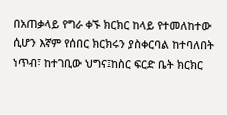በአጠቃላይ የግራ ቀኙ ክርክር ከላይ የተመለከተው ሲሆን እኛም የሰበር ክርክሩን ያስቀርባል ከተባለበት ነጥብ፣ ከተገቢው ህግና፤ከስር ፍርድ ቤት ክርክር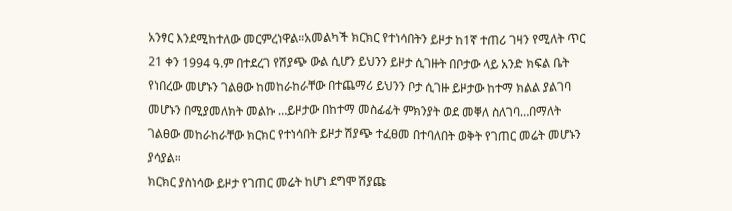አንፃር እንደሚከተለው መርምረነዋል።አመልካች ክርክር የተነሳበትን ይዞታ ከ1ኛ ተጠሪ ገዛን የሚለት ጥር 21 ቀን 1994 ዓ.ም በተደረገ የሽያጭ ውል ሲሆን ይህንን ይዞታ ሲገዙት በቦታው ላይ አንድ ክፍል ቤት የነበረው መሆኑን ገልፀው ከመከራከራቸው በተጨማሪ ይህንን ቦታ ሲገዙ ይዞታው ከተማ ክልል ያልገባ መሆኑን በሚያመለክት መልኩ …ይዞታው በከተማ መስፊፊት ምክንያት ወደ መቐለ ስለገባ…በማለት ገልፀው መከራከራቸው ክርክር የተነሳበት ይዞታ ሽያጭ ተፈፀመ በተባለበት ወቅት የገጠር መሬት መሆኑን ያሳያል።
ክርክር ያስነሳው ይዞታ የገጠር መሬት ከሆነ ደግሞ ሽያጩ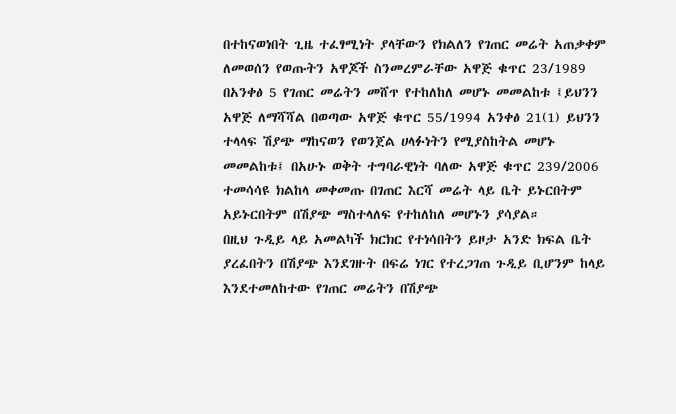በተከናወነበት ጊዜ ተፈፃሚነት ያላቸውን የክልለን የገጠር መሬት አጠቃቀም ለመወሰን የወጡትን አዋጆች ስንመረምራቸው አዋጅ ቁጥር 23/1989 በአንቀፅ 5 የገጠር መሬትን መሸጥ የተከለከለ መሆኑ መመልከቱ ፤ይህንን አዋጅ ለማሻሻል በወጣው አዋጅ ቁጥር 55/1994 አንቀፅ 21(1) ይህንን ተላላፍ ሽያጭ ማከናወን የወንጀል ሀላፉነትን የሚያስከትል መሆኑ መመልከቱ፤ በአሁኑ ወቅት ተግባራዊነት ባለው አዋጅ ቁጥር 239/2006 ተመሳሳዩ ክልከላ መቀመጡ በገጠር እርሻ መሬት ላይ ቤት ይኑርበትም አይኑርበትም በሽያጭ ማስተላለፍ የተከለከለ መሆኑን ያሳያል።
በዚህ ጉዲይ ላይ አመልካች ክርክር የተነሳበትን ይዞታ አንድ ክፍል ቤት ያረፈበትን በሽያጭ እንደገዙት በፍሬ ነገር የተረጋገጠ ጉዲይ ቢሆንም ከላይ እንደተመለከተው የገጠር መሬትን በሽያጭ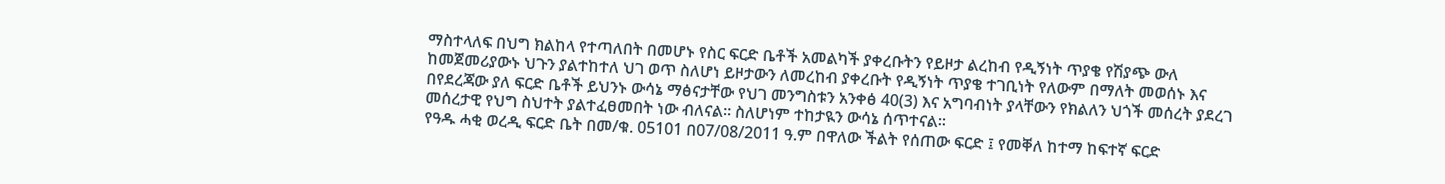ማስተላለፍ በህግ ክልከላ የተጣለበት በመሆኑ የስር ፍርድ ቤቶች አመልካች ያቀረቡትን የይዞታ ልረከብ የዲኝነት ጥያቄ የሽያጭ ውለ ከመጀመሪያውኑ ህጉን ያልተከተለ ህገ ወጥ ስለሆነ ይዞታውን ለመረከብ ያቀረቡት የዲኝነት ጥያቄ ተገቢነት የለውም በማለት መወሰኑ እና በየደረጃው ያለ ፍርድ ቤቶች ይህንኑ ውሳኔ ማፅናታቸው የህገ መንግስቱን አንቀፅ 40(3) እና አግባብነት ያላቸውን የክልለን ህጎች መሰረት ያደረገ መሰረታዊ የህግ ስህተት ያልተፈፀመበት ነው ብለናል። ስለሆነም ተከታዪን ውሳኔ ሰጥተናል።
የዓዱ ሓቂ ወረዲ ፍርድ ቤት በመ/ቁ. 05101 በ07/08/2011 ዓ.ም በዋለው ችልት የሰጠው ፍርድ ፤ የመቐለ ከተማ ከፍተኛ ፍርድ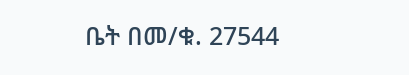ቤት በመ/ቁ. 27544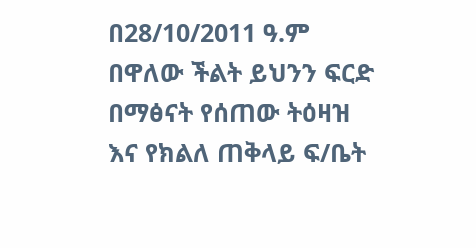በ28/10/2011 ዓ.ም በዋለው ችልት ይህንን ፍርድ በማፅናት የሰጠው ትዕዛዝ እና የክልለ ጠቅላይ ፍ/ቤት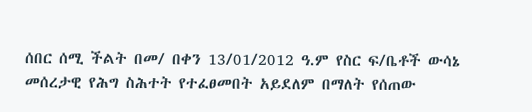ሰበር ሰሚ ችልት በመ/ በቀን 13/01/2012 ዓ.ም የስር ፍ/ቤቶች ውሳኔ መሰረታዊ የሕግ ስሕተት የተፈፀመበት አይደለም በማለት የሰጠው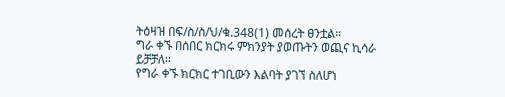ትዕዛዝ በፍ/ስ/ስ/ህ/ቁ.348(1) መሰረት ፀንቷል።
ግራ ቀኙ በሰበር ክርክሩ ምክንያት ያወጡትን ወጪና ኪሳራ ይቻቻለ።
የግራ ቀኙ ክርክር ተገቢውን እልባት ያገኘ ስለሆነ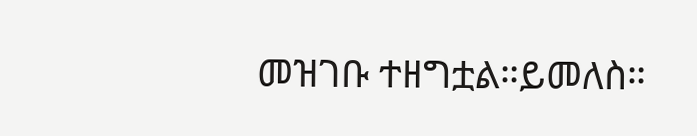መዝገቡ ተዘግቷል።ይመለስ።